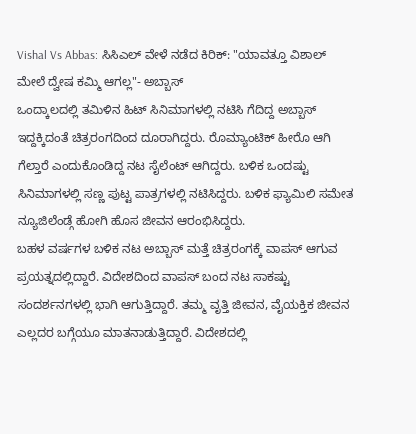Vishal Vs Abbas: ಸಿಸಿಎಲ್ ವೇಳೆ ನಡೆದ ಕಿರಿಕ್: "ಯಾವತ್ತೂ ವಿಶಾಲ್ ಮೇಲೆ ದ್ವೇಷ ಕಮ್ಮಿ ಆಗಲ್ಲ"- ಅಬ್ಬಾಸ್
ಒಂದ್ಕಾಲದಲ್ಲಿ ತಮಿಳಿನ ಹಿಟ್ ಸಿನಿಮಾಗಳಲ್ಲಿ ನಟಿಸಿ ಗೆದಿದ್ದ ಅಬ್ಬಾಸ್ ಇದ್ದಕ್ಕಿದಂತೆ ಚಿತ್ರರಂಗದಿಂದ ದೂರಾಗಿದ್ದರು. ರೊಮ್ಯಾಂಟಿಕ್ ಹೀರೊ ಆಗಿ ಗೆಲ್ತಾರೆ ಎಂದುಕೊಂಡಿದ್ದ ನಟ ಸೈಲೆಂಟ್ ಆಗಿದ್ದರು. ಬಳಿಕ ಒಂದಷ್ಟು ಸಿನಿಮಾಗಳಲ್ಲಿ ಸಣ್ಣ ಪುಟ್ಟ ಪಾತ್ರಗಳಲ್ಲಿ ನಟಿಸಿದ್ದರು. ಬಳಿಕ ಫ್ಯಾಮಿಲಿ ಸಮೇತ ನ್ಯೂಜಿಲೆಂಡ್ಗೆ ಹೋಗಿ ಹೊಸ ಜೀವನ ಆರಂಭಿಸಿದ್ದರು.
ಬಹಳ ವರ್ಷಗಳ ಬಳಿಕ ನಟ ಅಬ್ಬಾಸ್ ಮತ್ತೆ ಚಿತ್ರರಂಗಕ್ಕೆ ವಾಪಸ್ ಆಗುವ ಪ್ರಯತ್ನದಲ್ಲಿದ್ದಾರೆ. ವಿದೇಶದಿಂದ ವಾಪಸ್ ಬಂದ ನಟ ಸಾಕಷ್ಟು ಸಂದರ್ಶನಗಳಲ್ಲಿ ಭಾಗಿ ಆಗುತ್ತಿದ್ದಾರೆ. ತಮ್ಮ ವೃತ್ತಿ ಜೀವನ, ವೈಯಕ್ತಿಕ ಜೀವನ ಎಲ್ಲದರ ಬಗ್ಗೆಯೂ ಮಾತನಾಡುತ್ತಿದ್ದಾರೆ. ವಿದೇಶದಲ್ಲಿ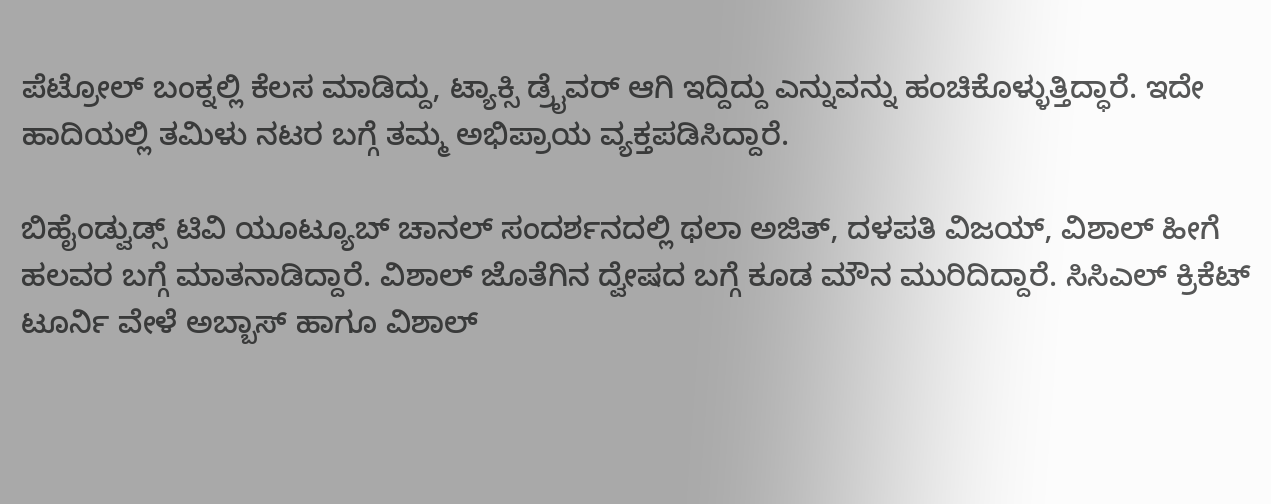ಪೆಟ್ರೋಲ್ ಬಂಕ್ನಲ್ಲಿ ಕೆಲಸ ಮಾಡಿದ್ದು, ಟ್ಯಾಕ್ಸಿ ಡ್ರೈವರ್ ಆಗಿ ಇದ್ದಿದ್ದು ಎನ್ನುವನ್ನು ಹಂಚಿಕೊಳ್ಳುತ್ತಿದ್ಧಾರೆ. ಇದೇ ಹಾದಿಯಲ್ಲಿ ತಮಿಳು ನಟರ ಬಗ್ಗೆ ತಮ್ಮ ಅಭಿಪ್ರಾಯ ವ್ಯಕ್ತಪಡಿಸಿದ್ದಾರೆ.

ಬಿಹೈಂಡ್ವುಡ್ಸ್ ಟಿವಿ ಯೂಟ್ಯೂಬ್ ಚಾನಲ್ ಸಂದರ್ಶನದಲ್ಲಿ ಥಲಾ ಅಜಿತ್, ದಳಪತಿ ವಿಜಯ್, ವಿಶಾಲ್ ಹೀಗೆ ಹಲವರ ಬಗ್ಗೆ ಮಾತನಾಡಿದ್ದಾರೆ. ವಿಶಾಲ್ ಜೊತೆಗಿನ ದ್ವೇಷದ ಬಗ್ಗೆ ಕೂಡ ಮೌನ ಮುರಿದಿದ್ದಾರೆ. ಸಿಸಿಎಲ್ ಕ್ರಿಕೆಟ್ ಟೂರ್ನಿ ವೇಳೆ ಅಬ್ಬಾಸ್ ಹಾಗೂ ವಿಶಾಲ್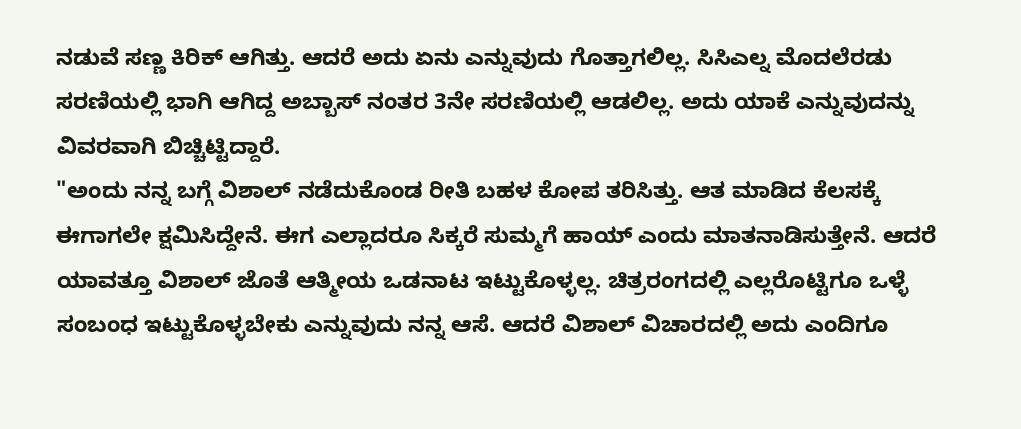ನಡುವೆ ಸಣ್ಣ ಕಿರಿಕ್ ಆಗಿತ್ತು. ಆದರೆ ಅದು ಏನು ಎನ್ನುವುದು ಗೊತ್ತಾಗಲಿಲ್ಲ. ಸಿಸಿಎಲ್ನ ಮೊದಲೆರಡು ಸರಣಿಯಲ್ಲಿ ಭಾಗಿ ಆಗಿದ್ದ ಅಬ್ಬಾಸ್ ನಂತರ 3ನೇ ಸರಣಿಯಲ್ಲಿ ಆಡಲಿಲ್ಲ. ಅದು ಯಾಕೆ ಎನ್ನುವುದನ್ನು ವಿವರವಾಗಿ ಬಿಚ್ಚಿಟ್ಟಿದ್ದಾರೆ.
"ಅಂದು ನನ್ನ ಬಗ್ಗೆ ವಿಶಾಲ್ ನಡೆದುಕೊಂಡ ರೀತಿ ಬಹಳ ಕೋಪ ತರಿಸಿತ್ತು. ಆತ ಮಾಡಿದ ಕೆಲಸಕ್ಕೆ ಈಗಾಗಲೇ ಕ್ಷಮಿಸಿದ್ದೇನೆ. ಈಗ ಎಲ್ಲಾದರೂ ಸಿಕ್ಕರೆ ಸುಮ್ಮಗೆ ಹಾಯ್ ಎಂದು ಮಾತನಾಡಿಸುತ್ತೇನೆ. ಆದರೆ ಯಾವತ್ತೂ ವಿಶಾಲ್ ಜೊತೆ ಆತ್ಮೀಯ ಒಡನಾಟ ಇಟ್ಟುಕೊಳ್ಳಲ್ಲ. ಚಿತ್ರರಂಗದಲ್ಲಿ ಎಲ್ಲರೊಟ್ಟಿಗೂ ಒಳ್ಳೆ ಸಂಬಂಧ ಇಟ್ಟುಕೊಳ್ಳಬೇಕು ಎನ್ನುವುದು ನನ್ನ ಆಸೆ. ಆದರೆ ವಿಶಾಲ್ ವಿಚಾರದಲ್ಲಿ ಅದು ಎಂದಿಗೂ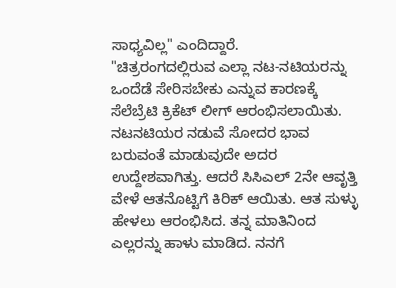ಸಾಧ್ಯವಿಲ್ಲ" ಎಂದಿದ್ದಾರೆ.
"ಚಿತ್ರರಂಗದಲ್ಲಿರುವ ಎಲ್ಲಾ ನಟ-ನಟಿಯರನ್ನು ಒಂದೆಡೆ ಸೇರಿಸಬೇಕು ಎನ್ನುವ ಕಾರಣಕ್ಕೆ ಸೆಲೆಬ್ರೆಟಿ ಕ್ರಿಕೆಟ್ ಲೀಗ್ ಆರಂಭಿಸಲಾಯಿತು. ನಟನಟಿಯರ ನಡುವೆ ಸೋದರ ಭಾವ ಬರುವಂತೆ ಮಾಡುವುದೇ ಅದರ ಉದ್ದೇಶವಾಗಿತ್ತು. ಆದರೆ ಸಿಸಿಎಲ್ 2ನೇ ಆವೃತ್ತಿ ವೇಳೆ ಆತನೊಟ್ಟಿಗೆ ಕಿರಿಕ್ ಆಯಿತು. ಆತ ಸುಳ್ಳು ಹೇಳಲು ಆರಂಭಿಸಿದ. ತನ್ನ ಮಾತಿನಿಂದ ಎಲ್ಲರನ್ನು ಹಾಳು ಮಾಡಿದ. ನನಗೆ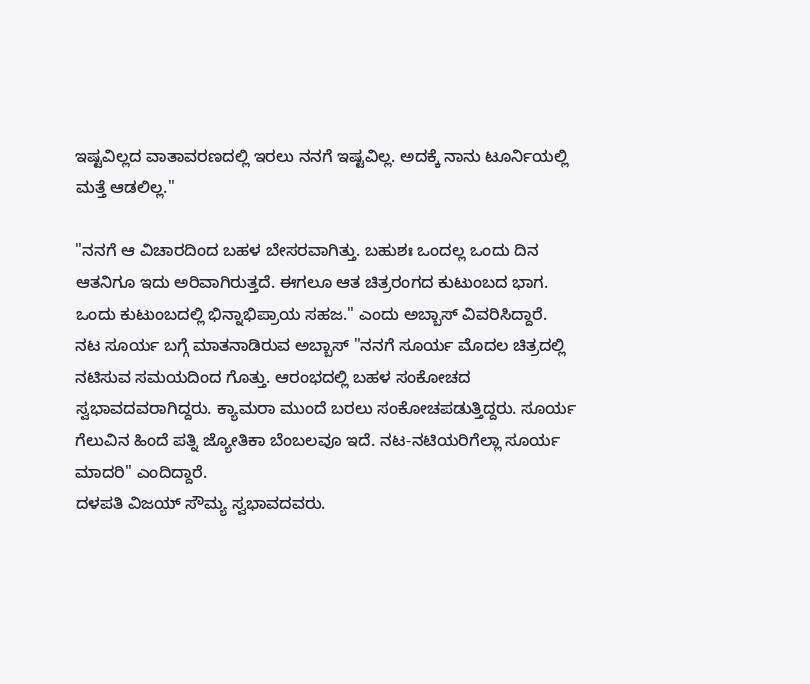ಇಷ್ಟವಿಲ್ಲದ ವಾತಾವರಣದಲ್ಲಿ ಇರಲು ನನಗೆ ಇಷ್ಟವಿಲ್ಲ. ಅದಕ್ಕೆ ನಾನು ಟೂರ್ನಿಯಲ್ಲಿ ಮತ್ತೆ ಆಡಲಿಲ್ಲ."

"ನನಗೆ ಆ ವಿಚಾರದಿಂದ ಬಹಳ ಬೇಸರವಾಗಿತ್ತು. ಬಹುಶಃ ಒಂದಲ್ಲ ಒಂದು ದಿನ ಆತನಿಗೂ ಇದು ಅರಿವಾಗಿರುತ್ತದೆ. ಈಗಲೂ ಆತ ಚಿತ್ರರಂಗದ ಕುಟುಂಬದ ಭಾಗ. ಒಂದು ಕುಟುಂಬದಲ್ಲಿ ಭಿನ್ನಾಭಿಪ್ರಾಯ ಸಹಜ." ಎಂದು ಅಬ್ಬಾಸ್ ವಿವರಿಸಿದ್ದಾರೆ.
ನಟ ಸೂರ್ಯ ಬಗ್ಗೆ ಮಾತನಾಡಿರುವ ಅಬ್ಬಾಸ್ "ನನಗೆ ಸೂರ್ಯ ಮೊದಲ ಚಿತ್ರದಲ್ಲಿ ನಟಿಸುವ ಸಮಯದಿಂದ ಗೊತ್ತು. ಆರಂಭದಲ್ಲಿ ಬಹಳ ಸಂಕೋಚದ ಸ್ವಭಾವದವರಾಗಿದ್ದರು. ಕ್ಯಾಮರಾ ಮುಂದೆ ಬರಲು ಸಂಕೋಚಪಡುತ್ತಿದ್ದರು. ಸೂರ್ಯ ಗೆಲುವಿನ ಹಿಂದೆ ಪತ್ನಿ ಜ್ಯೋತಿಕಾ ಬೆಂಬಲವೂ ಇದೆ. ನಟ-ನಟಿಯರಿಗೆಲ್ಲಾ ಸೂರ್ಯ ಮಾದರಿ" ಎಂದಿದ್ದಾರೆ.
ದಳಪತಿ ವಿಜಯ್ ಸೌಮ್ಯ ಸ್ವಭಾವದವರು.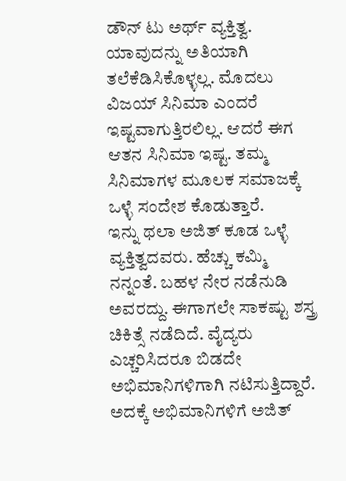ಡೌನ್ ಟು ಅರ್ಥ್ ವ್ಯಕ್ತಿತ್ವ. ಯಾವುದನ್ನು ಅತಿಯಾಗಿ ತಲೆಕೆಡಿಸಿಕೊಳ್ಳಲ್ಲ. ಮೊದಲು ವಿಜಯ್ ಸಿನಿಮಾ ಎಂದರೆ ಇಷ್ಟವಾಗುತ್ತಿರಲಿಲ್ಲ. ಆದರೆ ಈಗ ಆತನ ಸಿನಿಮಾ ಇಷ್ಟ. ತಮ್ಮ ಸಿನಿಮಾಗಳ ಮೂಲಕ ಸಮಾಜಕ್ಕೆ ಒಳ್ಳೆ ಸಂದೇಶ ಕೊಡುತ್ತಾರೆ.
ಇನ್ನು ಥಲಾ ಅಜಿತ್ ಕೂಡ ಒಳ್ಳೆ ವ್ಯಕ್ತಿತ್ವದವರು. ಹೆಚ್ಚು ಕಮ್ಮಿ ನನ್ನಂತೆ. ಬಹಳ ನೇರ ನಡೆನುಡಿ ಅವರದ್ದು. ಈಗಾಗಲೇ ಸಾಕಷ್ಟು ಶಸ್ತ್ರ ಚಿಕಿತ್ಸೆ ನಡೆದಿದೆ. ವೈದ್ಯರು ಎಚ್ಚರಿಸಿದರೂ ಬಿಡದೇ ಅಭಿಮಾನಿಗಳಿಗಾಗಿ ನಟಿಸುತ್ತಿದ್ದಾರೆ. ಅದಕ್ಕೆ ಅಭಿಮಾನಿಗಳಿಗೆ ಅಜಿತ್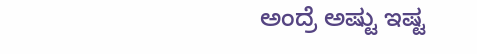ಅಂದ್ರೆ ಅಷ್ಟು ಇಷ್ಟ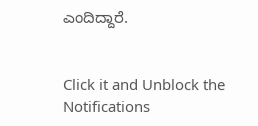ಎಂದಿದ್ದಾರೆ.


Click it and Unblock the Notifications